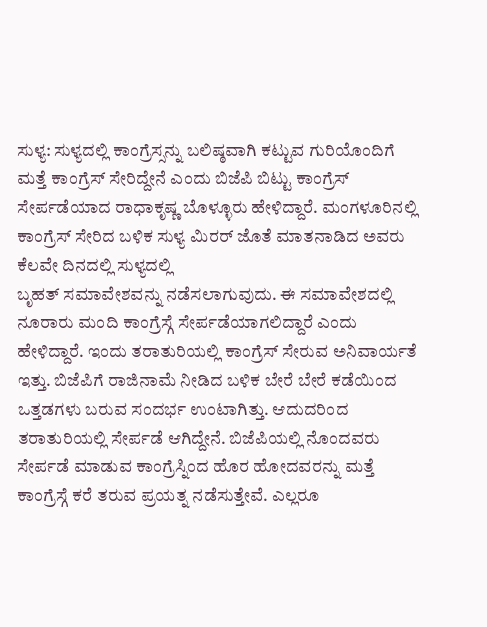ಸುಳ್ಯ: ಸುಳ್ಯದಲ್ಲಿ ಕಾಂಗ್ರೆಸ್ಸನ್ನು ಬಲಿಷ್ಠವಾಗಿ ಕಟ್ಟುವ ಗುರಿಯೊಂದಿಗೆ ಮತ್ತೆ ಕಾಂಗ್ರೆಸ್ ಸೇರಿದ್ದೇನೆ ಎಂದು ಬಿಜೆಪಿ ಬಿಟ್ಟು ಕಾಂಗ್ರೆಸ್ ಸೇರ್ಪಡೆಯಾದ ರಾಧಾಕೃಷ್ಣ ಬೊಳ್ಳೂರು ಹೇಳಿದ್ದಾರೆ. ಮಂಗಳೂರಿನಲ್ಲಿ ಕಾಂಗ್ರೆಸ್ ಸೇರಿದ ಬಳಿಕ ಸುಳ್ಯ ಮಿರರ್ ಜೊತೆ ಮಾತನಾಡಿದ ಅವರು ಕೆಲವೇ ದಿನದಲ್ಲಿ ಸುಳ್ಯದಲ್ಲಿ
ಬೃಹತ್ ಸಮಾವೇಶವನ್ನು ನಡೆಸಲಾಗುವುದು. ಈ ಸಮಾವೇಶದಲ್ಲಿ ನೂರಾರು ಮಂದಿ ಕಾಂಗ್ರೆಸ್ಗೆ ಸೇರ್ಪಡೆಯಾಗಲಿದ್ದಾರೆ ಎಂದು ಹೇಳಿದ್ದಾರೆ. ಇಂದು ತರಾತುರಿಯಲ್ಲಿ ಕಾಂಗ್ರೆಸ್ ಸೇರುವ ಅನಿವಾರ್ಯತೆ ಇತ್ತು. ಬಿಜೆಪಿಗೆ ರಾಜಿನಾಮೆ ನೀಡಿದ ಬಳಿಕ ಬೇರೆ ಬೇರೆ ಕಡೆಯಿಂದ ಒತ್ತಡಗಳು ಬರುವ ಸಂದರ್ಭ ಉಂಟಾಗಿತ್ತು. ಆದುದರಿಂದ ತರಾತುರಿಯಲ್ಲಿ ಸೇರ್ಪಡೆ ಆಗಿದ್ದೇನೆ. ಬಿಜೆಪಿಯಲ್ಲಿ ನೊಂದವರು ಸೇರ್ಪಡೆ ಮಾಡುವ ಕಾಂಗ್ರೆಸ್ನಿಂದ ಹೊರ ಹೋದವರನ್ನು ಮತ್ತೆ ಕಾಂಗ್ರೆಸ್ಗೆ ಕರೆ ತರುವ ಪ್ರಯತ್ನ ನಡೆಸುತ್ತೇವೆ. ಎಲ್ಲರೂ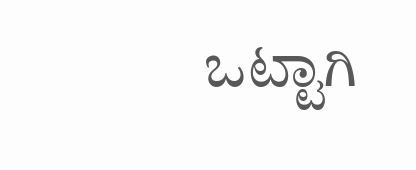ಒಟ್ಟಾಗಿ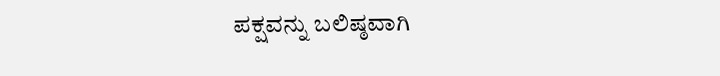ಪಕ್ಷವನ್ನು ಬಲಿಷ್ಠವಾಗಿ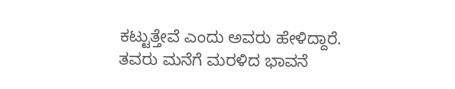ಕಟ್ಟುತ್ತೇವೆ ಎಂದು ಅವರು ಹೇಳಿದ್ದಾರೆ. ತವರು ಮನೆಗೆ ಮರಳಿದ ಭಾವನೆ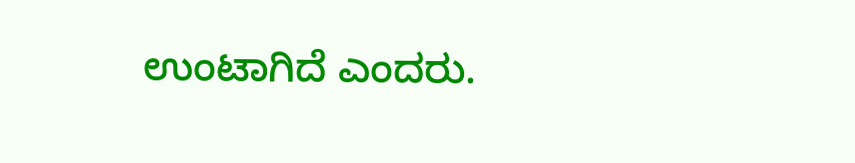ಉಂಟಾಗಿದೆ ಎಂದರು.